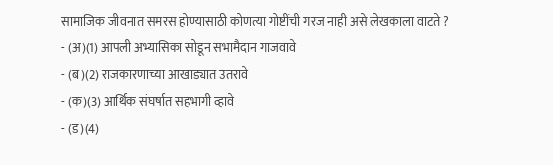सामाजिक जीवनात समरस होण्यासाठी कोणत्या गोष्टींची गरज नाही असे लेखकाला वाटते ?
- (अ)(1) आपली अभ्यासिका सोडून सभामैदान गाजवावे
- (ब)(2) राजकारणाच्या आखाड्यात उतरावे
- (क)(3) आर्थिक संघर्षात सहभागी व्हावे
- (ड)(4)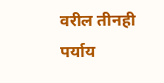वरील तीनही पर्याय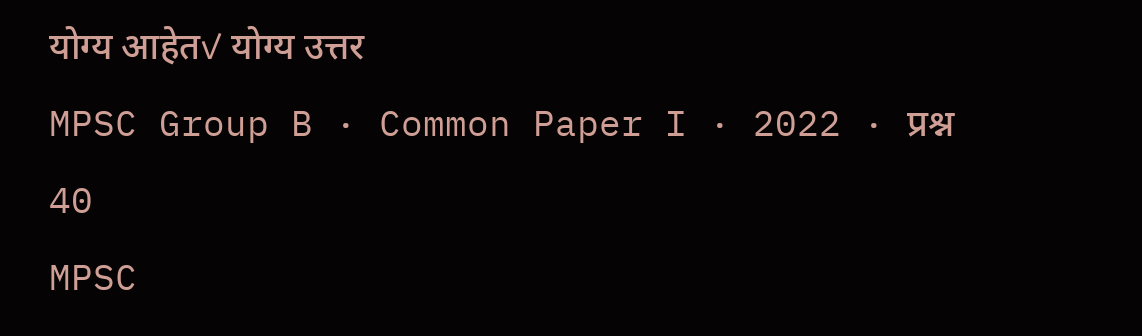योग्य आहेत✓ योग्य उत्तर
MPSC Group B · Common Paper I · 2022 · प्रश्न 40
MPSC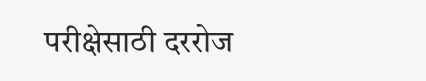परीक्षेसाठी दररोज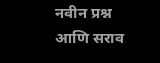नवीन प्रश्न आणि सराव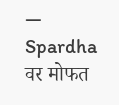— Spardha वर मोफत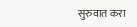सुरुवात करा